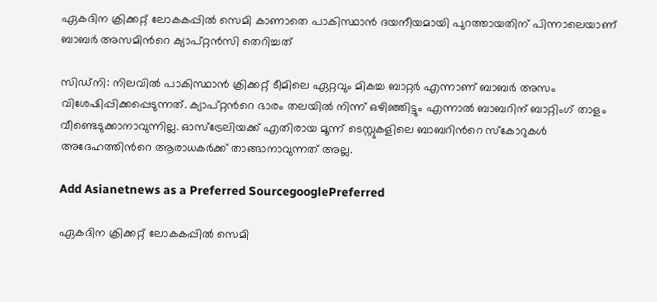ഏകദിന ക്രിക്കറ്റ് ലോകകപ്പില്‍ സെമി കാണാതെ പാകിസ്ഥാന്‍ ദയനീയമായി പുറത്തായതിന് പിന്നാലെയാണ് ബാബര്‍ അസമിന്‍റെ ക്യാപ്റ്റന്‍സി തെറിച്ചത്

സിഡ്‌നി: നിലവില്‍ പാകിസ്ഥാന്‍ ക്രിക്കറ്റ് ടീമിലെ ഏറ്റവും മികച്ച ബാറ്റര്‍ എന്നാണ് ബാബര്‍ അസം വിശേഷിപ്പിക്കപ്പെടുന്നത്. ക്യാപ്റ്റന്‍റെ ഭാരം തലയില്‍ നിന്ന് ഒഴിഞ്ഞിട്ടും എന്നാല്‍ ബാബറിന് ബാറ്റിംഗ് താളം വീണ്ടെടുക്കാനാവുന്നില്ല. ഓസ്ട്രേലിയക്ക് എതിരായ മൂന്ന് ടെസ്റ്റുകളിലെ ബാബറിന്‍റെ സ്കോറുകള്‍ അദേഹത്തിന്‍റെ ആരാധകര്‍ക്ക് താങ്ങാനാവുന്നത് അല്ല.

Add Asianetnews as a Preferred SourcegooglePreferred

ഏകദിന ക്രിക്കറ്റ് ലോകകപ്പില്‍ സെമി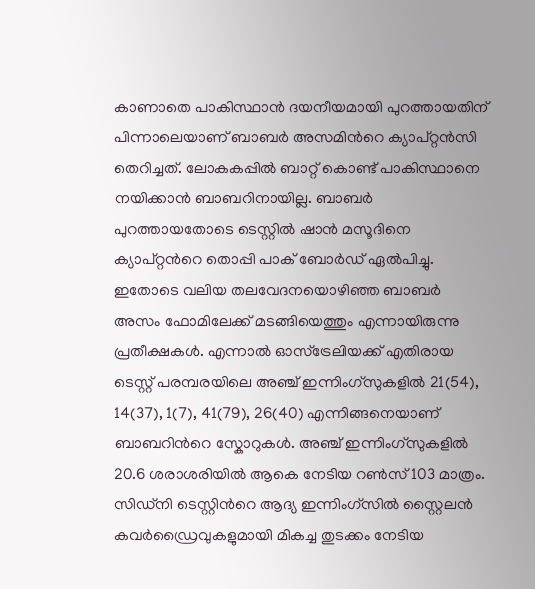കാണാതെ പാകിസ്ഥാന്‍ ദയനീയമായി പുറത്തായതിന് പിന്നാലെയാണ് ബാബര്‍ അസമിന്‍റെ ക്യാപ്റ്റന്‍സി തെറിച്ചത്. ലോകകപ്പില്‍ ബാറ്റ് കൊണ്ട് പാകിസ്ഥാനെ നയിക്കാന്‍ ബാബറിനായില്ല. ബാബര്‍ പുറത്തായതോടെ ടെസ്റ്റില്‍ ഷാന്‍ മസൂദിനെ ക്യാപ്റ്റന്‍റെ തൊപ്പി പാക് ബോര്‍‍ഡ‍് ഏല്‍പിച്ചു. ഇതോടെ വലിയ തലവേദനയൊഴിഞ്ഞ ബാബര്‍ അസം ഫോമിലേക്ക് മടങ്ങിയെത്തും എന്നായിരുന്നു പ്രതീക്ഷകള്‍. എന്നാല്‍ ഓസ്ട്രേലിയക്ക് എതിരായ ടെസ്റ്റ് പരമ്പരയിലെ അഞ്ച് ഇന്നിംഗ്‌സുകളില്‍ 21(54), 14(37), 1(7), 41(79), 26(40) എന്നിങ്ങനെയാണ് ബാബറിന്‍റെ സ്കോറുകള്‍. അഞ്ച് ഇന്നിംഗ്‌സുകളില്‍ 20.6 ശരാശരിയില്‍ ആകെ നേടിയ റണ്‍സ് 103 മാത്രം. സിഡ്‌നി ടെസ്റ്റിന്‍റെ ആദ്യ ഇന്നിംഗ്‌സില്‍ സ്റ്റൈലന്‍ കവര്‍ഡ്രൈവുകളുമായി മികച്ച തുടക്കം നേടിയ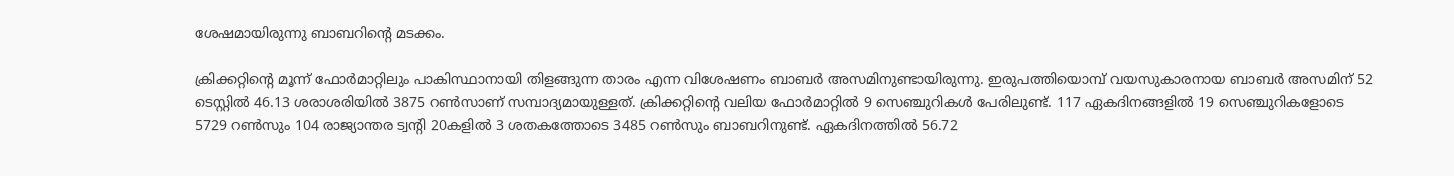ശേഷമായിരുന്നു ബാബറിന്‍റെ മടക്കം.

ക്രിക്കറ്റിന്‍റെ മൂന്ന് ഫോര്‍മാറ്റിലും പാകിസ്ഥാനായി തിളങ്ങുന്ന താരം എന്ന വിശേഷണം ബാബര്‍ അസമിനുണ്ടായിരുന്നു. ഇരുപത്തിയൊമ്പ് വയസുകാരനായ ബാബര്‍ അസമിന് 52 ടെസ്റ്റില്‍ 46.13 ശരാശരിയില്‍ 3875 റണ്‍സാണ് സമ്പാദ്യമായുള്ളത്. ക്രിക്കറ്റിന്‍റെ വലിയ ഫോര്‍മാറ്റില്‍ 9 സെഞ്ചുറികള്‍ പേരിലുണ്ട്. 117 ഏകദിനങ്ങളില്‍ 19 സെഞ്ചുറികളോടെ 5729 റണ്‍സും 104 രാജ്യാന്തര ട്വന്‍റി 20കളില്‍ 3 ശതകത്തോടെ 3485 റണ്‍സും ബാബറിനുണ്ട്. ഏകദിനത്തില്‍ 56.72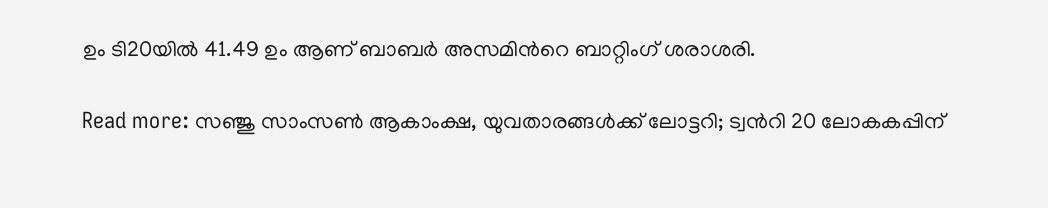ഉം ടി20യില്‍ 41.49 ഉം ആണ് ബാബര്‍ അസമിന്‍റെ ബാറ്റിംഗ് ശരാശരി.

Read more: സഞ്ജു സാംസണ്‍ ആകാംക്ഷ, യുവതാരങ്ങള്‍ക്ക് ലോട്ടറി; ട്വന്‍റി 20 ലോകകപ്പിന്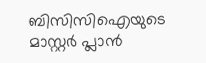ബിസിസിഐയുടെ മാസ്റ്റര്‍ പ്ലാന്‍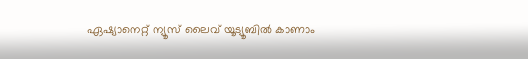ഏഷ്യാനെറ്റ് ന്യൂസ് ലൈവ് യൂട്യൂബിൽ കാണാം